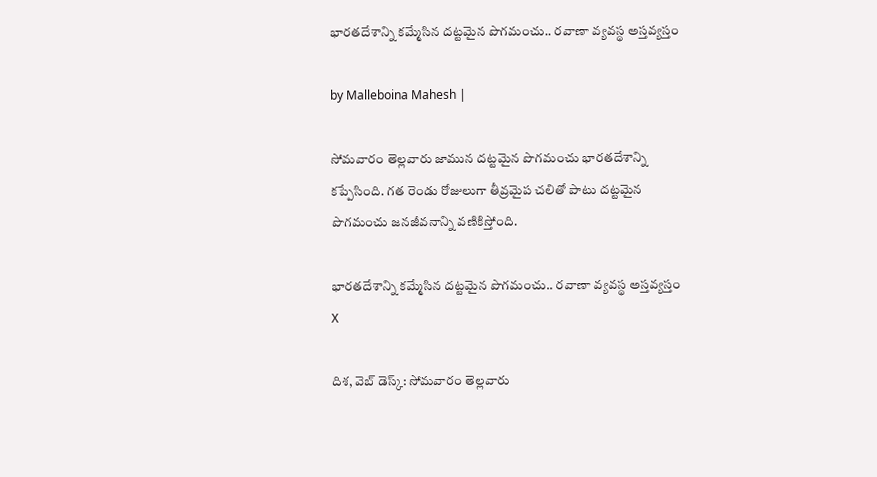భారతదేశాన్ని కమ్మేసిన దట్టమైన పొగమంచు.. రవాణా వ్యవస్థ అస్తవ్యస్తం

by Malleboina Mahesh |

సోమవారం తెల్లవారు జామున దట్టమైన పొగమంచు భారతదేశాన్ని కప్పేసింది. గత రెండు రోజులుగా తీవ్రమైప చలితో పాటు దట్టమైన పొగమంచు జనజీవనాన్ని వణికిస్తోంది.

భారతదేశాన్ని కమ్మేసిన దట్టమైన పొగమంచు.. రవాణా వ్యవస్థ అస్తవ్యస్తం
X

దిశ, వెబ్ డెస్క్: సోమవారం తెల్లవారు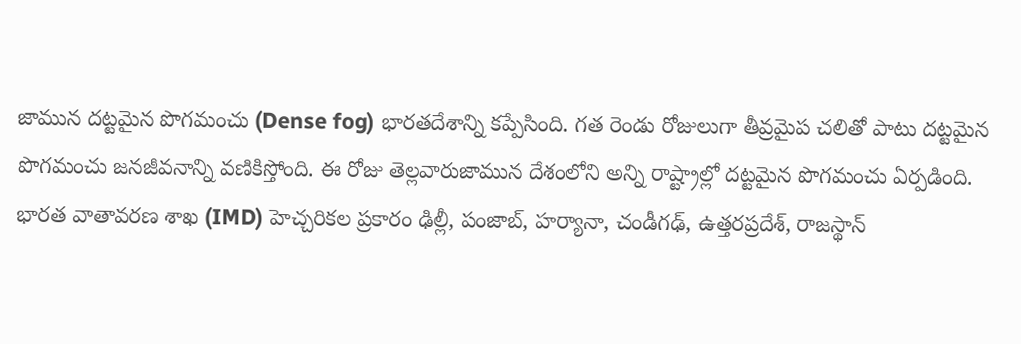జామున దట్టమైన పొగమంచు (Dense fog) భారతదేశాన్ని కప్పేసింది. గత రెండు రోజులుగా తీవ్రమైప చలితో పాటు దట్టమైన పొగమంచు జనజీవనాన్ని వణికిస్తోంది. ఈ రోజు తెల్లవారుజామున దేశంలోని అన్ని రాష్ట్రాల్లో దట్టమైన పొగమంచు ఏర్పడింది. భారత వాతావరణ శాఖ (IMD) హెచ్చరికల ప్రకారం ఢిల్లీ, పంజాబ్, హర్యానా, చండీగఢ్, ఉత్తరప్రదేశ్, రాజస్థాన్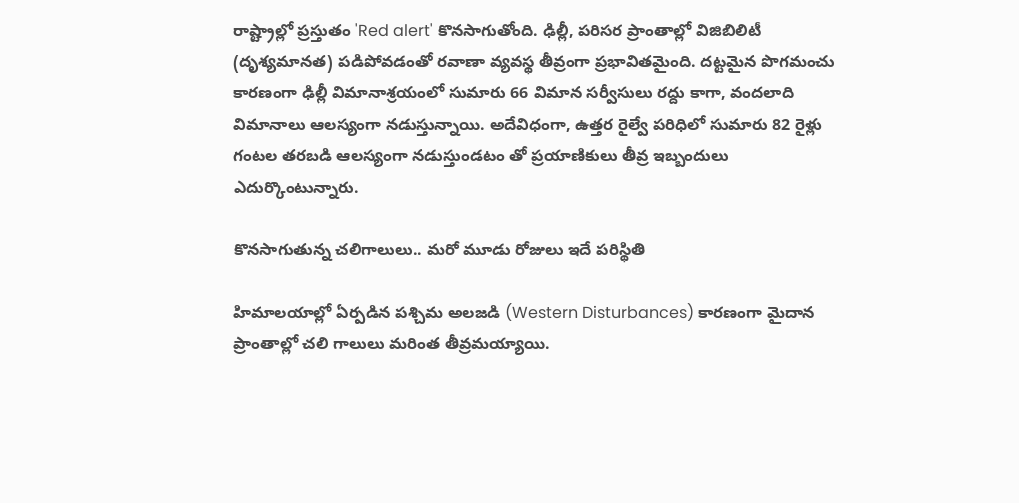రాష్ట్రాల్లో ప్రస్తుతం 'Red alert' కొనసాగుతోంది. ఢిల్లీ, పరిసర ప్రాంతాల్లో విజిబిలిటీ (దృశ్యమానత) పడిపోవడంతో రవాణా వ్యవస్థ తీవ్రంగా ప్రభావితమైంది. దట్టమైన పొగమంచు కారణంగా ఢిల్లీ విమానాశ్రయంలో సుమారు 66 విమాన సర్వీసులు రద్దు కాగా, వందలాది విమానాలు ఆలస్యంగా నడుస్తున్నాయి. అదేవిధంగా, ఉత్తర రైల్వే పరిధిలో సుమారు 82 రైళ్లు గంటల తరబడి ఆలస్యంగా నడుస్తుండటం తో ప్రయాణికులు తీవ్ర ఇబ్బందులు ఎదుర్కొంటున్నారు.

కొనసాగుతున్న చలిగాలులు.. మరో మూడు రోజులు ఇదే పరిస్థితి

హిమాలయాల్లో ఏర్పడిన పశ్చిమ అలజడి (Western Disturbances) కారణంగా మైదాన ప్రాంతాల్లో చలి గాలులు మరింత తీవ్రమయ్యాయి.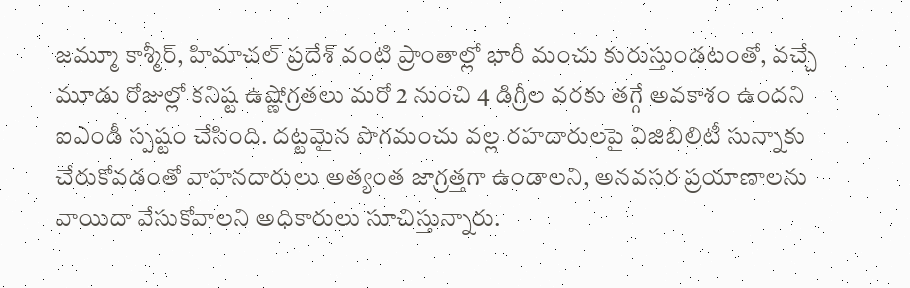జమ్మూ కాశ్మీర్, హిమాచల్ ప్రదేశ్ వంటి ప్రాంతాల్లో భారీ మంచు కురుస్తుండటంతో, వచ్చే మూడు రోజుల్లో కనిష్ట ఉష్ణోగ్రతలు మరో 2 నుంచి 4 డిగ్రీల వరకు తగ్గే అవకాశం ఉందని ఐఎండీ స్పష్టం చేసింది. దట్టమైన పొగమంచు వల్ల రహదారులపై విజిబిలిటీ సున్నాకు చేరుకోవడంతో వాహనదారులు అత్యంత జాగ్రత్తగా ఉండాలని, అనవసర ప్రయాణాలను వాయిదా వేసుకోవాలని అధికారులు సూచిస్తున్నారు.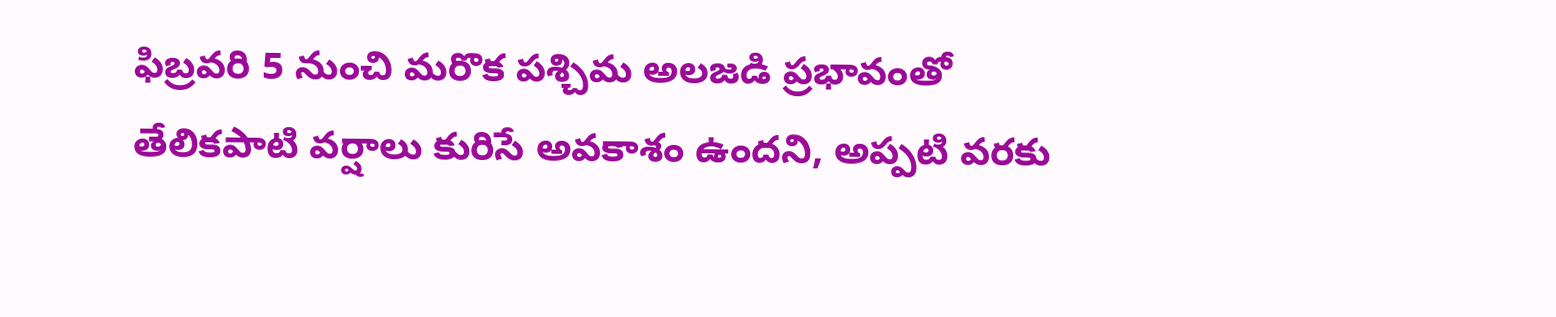ఫిబ్రవరి 5 నుంచి మరొక పశ్చిమ అలజడి ప్రభావంతో తేలికపాటి వర్షాలు కురిసే అవకాశం ఉందని, అప్పటి వరకు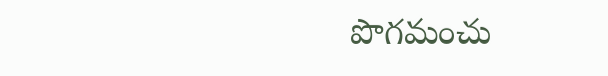పొగమంచు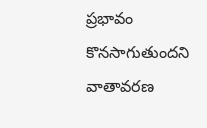ప్రభావం కొనసాగుతుందని వాతావరణ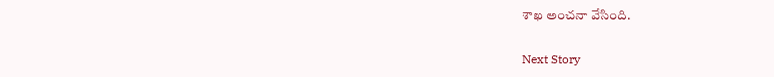శాఖ అంచనా వేసింది.

Next Story